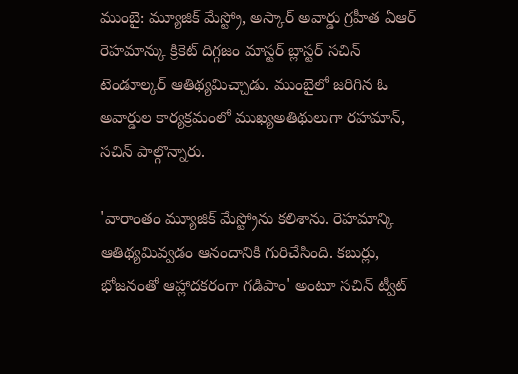ముంబై: మ్యూజిక్ మేస్ట్రో, అస్కార్ అవార్డు గ్రహీత ఏఆర్ రెహమాన్కు క్రికెట్ దిగ్గజం మాస్టర్ బ్లాస్టర్ సచిన్ టెండూల్కర్ ఆతిథ్యమిచ్చాడు. ముంబైలో జరిగిన ఓ అవార్డుల కార్యక్రమంలో ముఖ్యఅతిథులుగా రహమాన్, సచిన్ పాల్గొన్నారు.

'వారాంతం మ్యూజిక్ మేస్ట్రోను కలిశాను. రెహమాన్కి ఆతిథ్యమివ్వడం ఆనందానికి గురిచేసింది. కబుర్లు, భోజనంతో ఆహ్లాదకరంగా గడిపాం' అంటూ సచిన్ ట్వీట్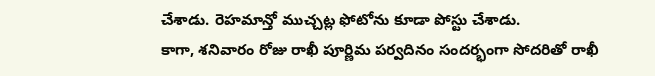చేశాడు. రెహమాన్తో ముచ్చట్ల ఫోటోను కూడా పోస్టు చేశాడు.
కాగా, శనివారం రోజు రాఖీ పూర్ణిమ పర్వదినం సందర్భంగా సోదరితో రాఖీ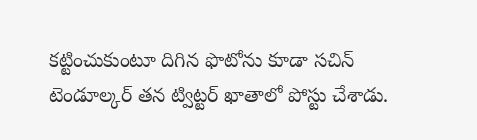కట్టించుకుంటూ దిగిన ఫొటోను కూడా సచిన్ టెండూల్కర్ తన ట్విట్టర్ ఖాతాలో పోస్టు చేశాడు.